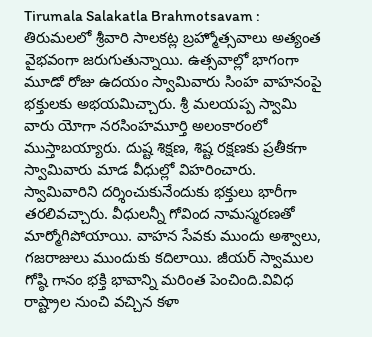Tirumala Salakatla Brahmotsavam : తిరుమలలో శ్రీవారి సాలకట్ల బ్రహ్మోత్సవాలు అత్యంత వైభవంగా జరుగుతున్నాయి. ఉత్సవాల్లో భాగంగా మూడో రోజు ఉదయం స్వామివారు సింహ వాహనంపై భక్తులకు అభయమిచ్చారు. శ్రీ మలయప్ప స్వామి వారు యోగా నరసింహమూర్తి అలంకారంలో ముస్తాబయ్యారు. దుష్ట శిక్షణ, శిష్ట రక్షణకు ప్రతీకగా స్వామివారు మాడ వీధుల్లో విహరించారు. స్వామివారిని దర్శించుకునేందుకు భక్తులు భారీగా తరలివచ్చారు. వీధులన్నీ గోవింద నామస్మరణతో మార్మోగిపోయాయి. వాహన సేవకు ముందు అశ్వాలు, గజరాజులు ముందుకు కదిలాయి. జీయర్ స్వాముల గోష్ఠి గానం భక్తి భావాన్ని మరింత పెంచింది.వివిధ రాష్ట్రాల నుంచి వచ్చిన కళా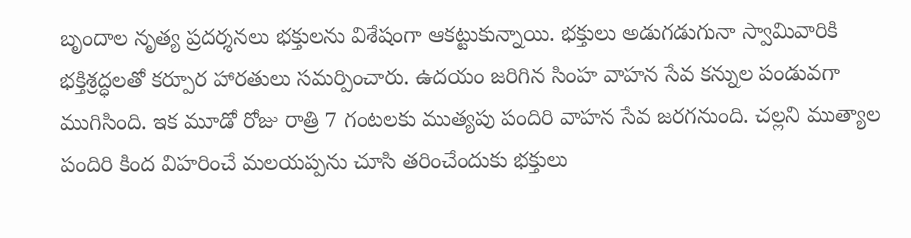బృందాల నృత్య ప్రదర్శనలు భక్తులను విశేషంగా ఆకట్టుకున్నాయి. భక్తులు అడుగడుగునా స్వామివారికి భక్తిశ్రద్ధలతో కర్పూర హారతులు సమర్పించారు. ఉదయం జరిగిన సింహ వాహన సేవ కన్నుల పండువగా ముగిసింది. ఇక మూడో రోజు రాత్రి 7 గంటలకు ముత్యపు పందిరి వాహన సేవ జరగనుంది. చల్లని ముత్యాల పందిరి కింద విహరించే మలయప్పను చూసి తరించేందుకు భక్తులు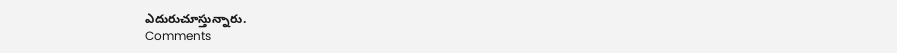ఎదురుచూస్తున్నారు.
Comments